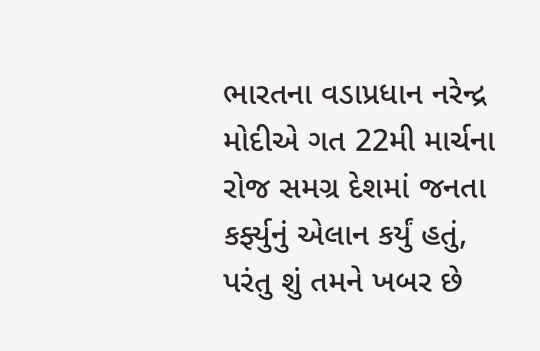ભારતના વડાપ્રધાન નરેન્દ્ર મોદીએ ગત 22મી માર્ચના રોજ સમગ્ર દેશમાં જનતા કર્ફ્યુનું એલાન કર્યું હતું, પરંતુ શું તમને ખબર છે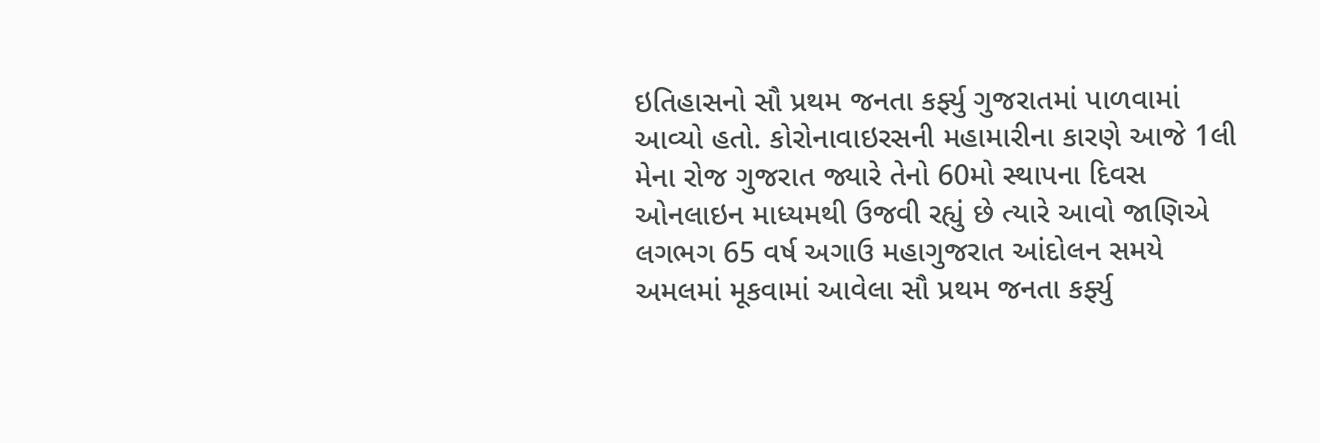ઇતિહાસનો સૌ પ્રથમ જનતા કર્ફ્યુ ગુજરાતમાં પાળવામાં આવ્યો હતો. કોરોનાવાઇરસની મહામારીના કારણે આજે 1લી મેના રોજ ગુજરાત જ્યારે તેનો 60મો સ્થાપના દિવસ ઓનલાઇન માધ્યમથી ઉજવી રહ્યું છે ત્યારે આવો જાણિએ લગભગ 65 વર્ષ અગાઉ મહાગુજરાત આંદોલન સમયે અમલમાં મૂકવામાં આવેલા સૌ પ્રથમ જનતા કર્ફ્યુ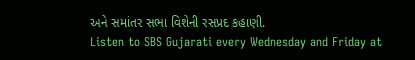અને સમાંતર સભા વિશેની રસપ્રદ કહાણી.
Listen to SBS Gujarati every Wednesday and Friday at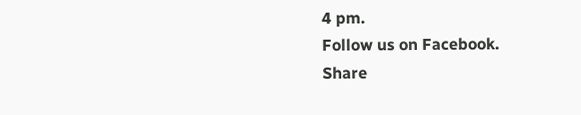4 pm.
Follow us on Facebook.
Share